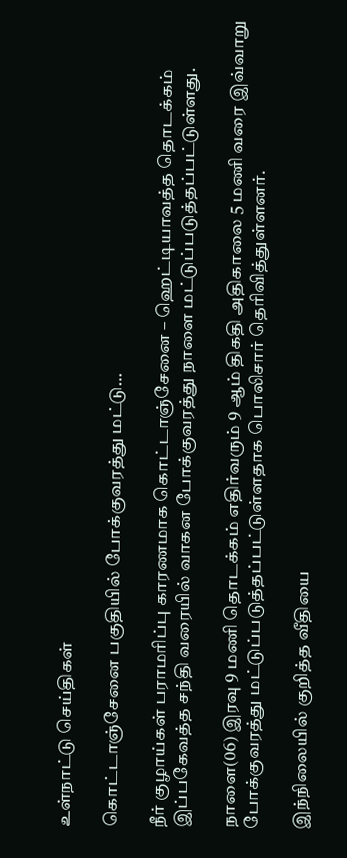உள்நாட்டு செய்திகள்

கொட்டாஞ்சேனை பகுதியில் போக்குவரத்து மட்டு…

நீர் குழாய்கள் பராமரிப்பு காரணமாக கொட்டாஞ்சேனை – ஹெட்டியாவத்த தொடக்கம் இப்பகேவத்த சந்தி வரையில் வாகன போக்குவரத்து நாளை மட்டுப்படுத்தப்பட்டுள்ளது.

நாளை(06) இரவு 9 மணி தொடக்கம் எதிர்வரும் 9 ஆம் திகதி அதிகாலை 5 மணி வரை இவ்வாறு போக்குவரத்து மட்டுப்படுத்தப்பட்டுள்ளதாக பொலிசார் தெரிவித்துள்ளனர்.

இந்நிலையில் குறித்த வீதியை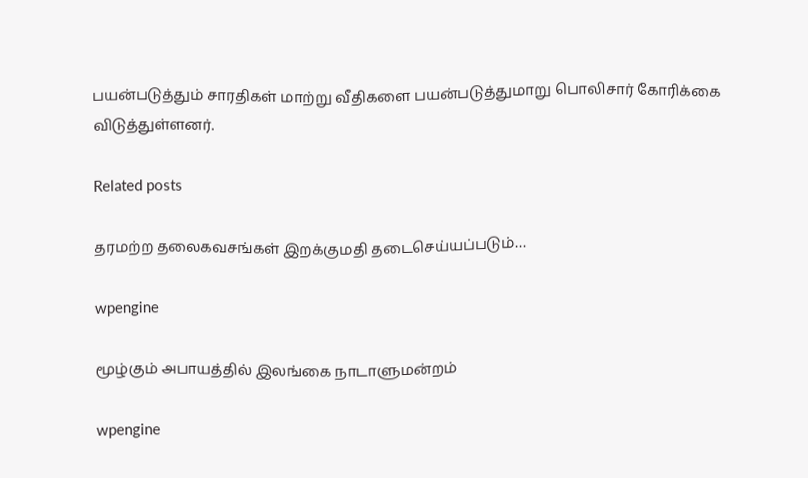பயன்படுத்தும் சாரதிகள் மாற்று வீதிகளை பயன்படுத்துமாறு பொலிசார் கோரிக்கை விடுத்துள்ளனர்.

Related posts

தரமற்ற தலைகவசங்கள் இறக்குமதி தடைசெய்யப்படும்…

wpengine

மூழ்கும் அபாயத்தில் இலங்கை நாடாளுமன்றம்

wpengine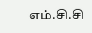எம்.சி.சி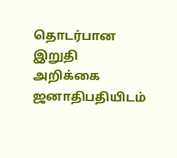தொடர்பான இறுதி அறிக்கை ஜனாதிபதியிடம்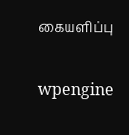கையளிப்பு

wpengine